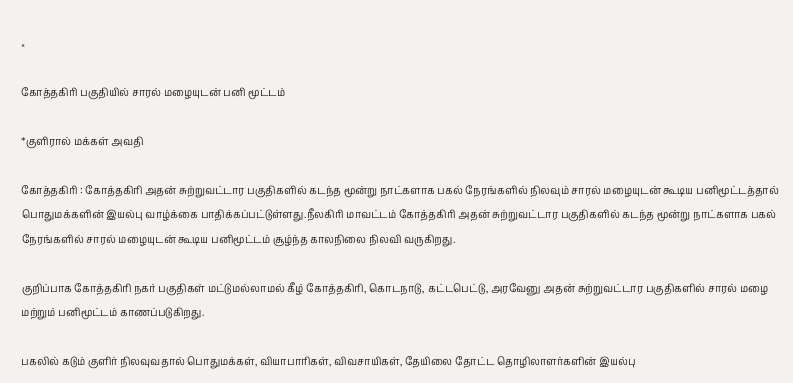×

கோத்தகிரி பகுதியில் சாரல் மழையுடன் பனி மூட்டம்

*குளிரால் மக்கள் அவதி

கோத்தகிரி : கோத்தகிரி அதன் சுற்றுவட்டார பகுதிகளில் கடந்த மூன்று நாட்களாக பகல் நேரங்களில் நிலவும் சாரல் மழையுடன் கூடிய பனிமூட்டத்தால் பொதுமக்களின் இயல்பு வாழ்க்கை பாதிக்கப்பட்டுள்ளது.நீலகிரி மாவட்டம் கோத்தகிரி அதன் சுற்றுவட்டார பகுதிகளில் கடந்த மூன்று நாட்களாக பகல் நேரங்களில் சாரல் மழையுடன் கூடிய பனிமூட்டம் சூழ்ந்த காலநிலை நிலவி வருகிறது.

குறிப்பாக கோத்தகிரி நகர் பகுதிகள் மட்டுமல்லாமல் கீழ் கோத்தகிரி, கொடநாடு, கட்டபெட்டு, அரவேனு அதன் சுற்றுவட்டார பகுதிகளில் சாரல் மழை மற்றும் பனிமூட்டம் காணப்படுகிறது.

பகலில் கடும் குளிர் நிலவுவதால் பொதுமக்கள், வியாபாரிகள், விவசாயிகள், தேயிலை தோட்ட தொழிலாளர்களின் இயல்பு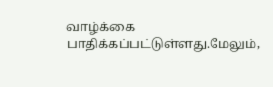வாழ்க்கை பாதிக்கப்பட்டுள்ளது.மேலும்,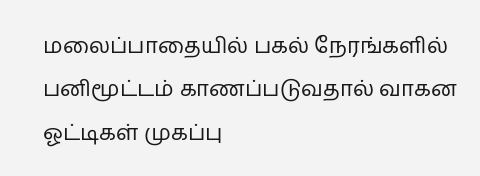மலைப்பாதையில் பகல் நேரங்களில் பனிமூட்டம் காணப்படுவதால் வாகன ஓட்டிகள் முகப்பு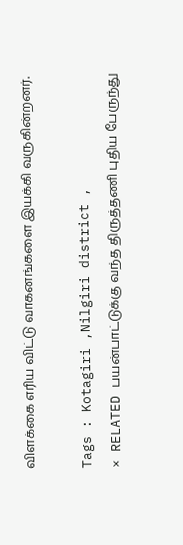விளக்கை எரிய விட்டு வாகனங்களை இயக்கி வருகின்றனர்.

Tags : Kotagiri ,Nilgiri district ,
× RELATED பயன்பாட்டுக்கு வந்த திருத்தணி புதிய பேருந்து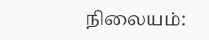நிலையம்: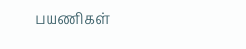பயணிகள்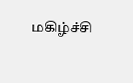மகிழ்ச்சி